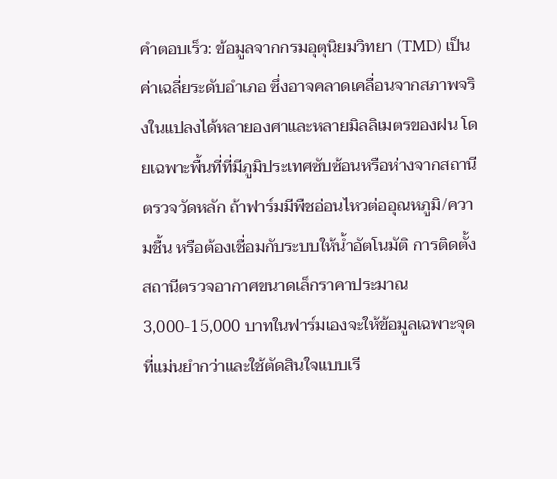คำตอบเร็ว: ข้อมูลจากกรมอุตุนิยมวิทยา (TMD) เป็นค่าเฉลี่ยระดับอำเภอ ซึ่งอาจคลาดเคลื่อนจากสภาพจริงในแปลงได้หลายองศาและหลายมิลลิเมตรของฝน โดยเฉพาะพื้นที่ที่มีภูมิประเทศซับซ้อนหรือห่างจากสถานีตรวจวัดหลัก ถ้าฟาร์มมีพืชอ่อนไหวต่ออุณหภูมิ/ความชื้น หรือต้องเชื่อมกับระบบให้น้ำอัตโนมัติ การติดตั้งสถานีตรวจอากาศขนาดเล็กราคาประมาณ 3,000-15,000 บาทในฟาร์มเองจะให้ข้อมูลเฉพาะจุดที่แม่นยำกว่าและใช้ตัดสินใจแบบเรี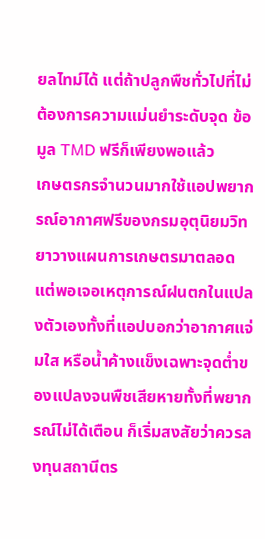ยลไทม์ได้ แต่ถ้าปลูกพืชทั่วไปที่ไม่ต้องการความแม่นยำระดับจุด ข้อมูล TMD ฟรีก็เพียงพอแล้ว
เกษตรกรจำนวนมากใช้แอปพยากรณ์อากาศฟรีของกรมอุตุนิยมวิทยาวางแผนการเกษตรมาตลอด แต่พอเจอเหตุการณ์ฝนตกในแปลงตัวเองทั้งที่แอปบอกว่าอากาศแจ่มใส หรือน้ำค้างแข็งเฉพาะจุดต่ำของแปลงจนพืชเสียหายทั้งที่พยากรณ์ไม่ได้เตือน ก็เริ่มสงสัยว่าควรลงทุนสถานีตร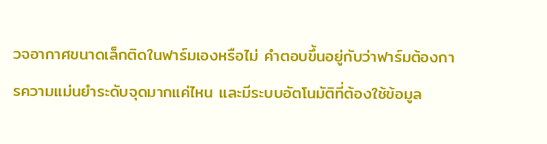วจอากาศขนาดเล็กติดในฟาร์มเองหรือไม่ คำตอบขึ้นอยู่กับว่าฟาร์มต้องการความแม่นยำระดับจุดมากแค่ไหน และมีระบบอัตโนมัติที่ต้องใช้ข้อมูล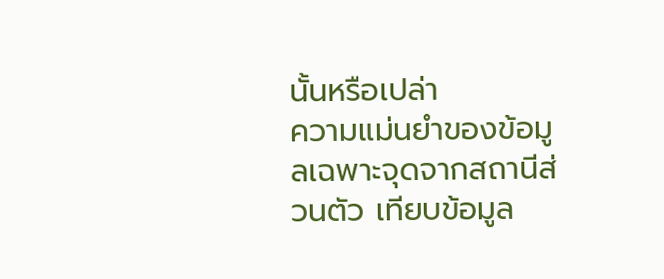นั้นหรือเปล่า
ความแม่นยำของข้อมูลเฉพาะจุดจากสถานีส่วนตัว เทียบข้อมูล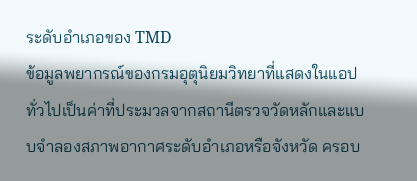ระดับอำเภอของ TMD
ข้อมูลพยากรณ์ของกรมอุตุนิยมวิทยาที่แสดงในแอปทั่วไปเป็นค่าที่ประมวลจากสถานีตรวจวัดหลักและแบบจำลองสภาพอากาศระดับอำเภอหรือจังหวัด ครอบ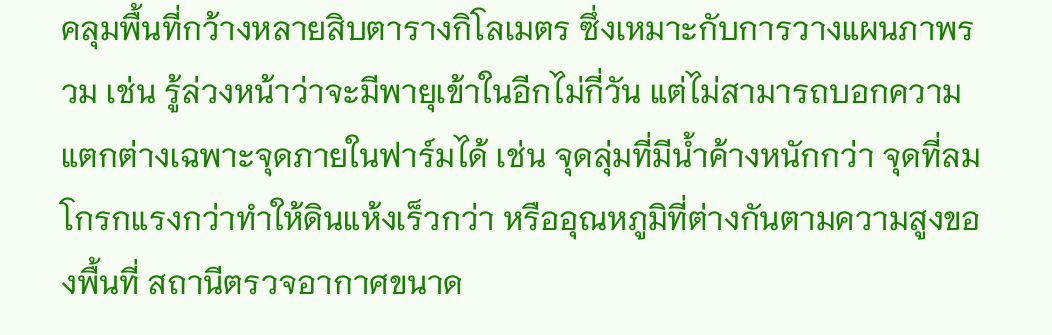คลุมพื้นที่กว้างหลายสิบตารางกิโลเมตร ซึ่งเหมาะกับการวางแผนภาพรวม เช่น รู้ล่วงหน้าว่าจะมีพายุเข้าในอีกไม่กี่วัน แต่ไม่สามารถบอกความแตกต่างเฉพาะจุดภายในฟาร์มได้ เช่น จุดลุ่มที่มีน้ำค้างหนักกว่า จุดที่ลมโกรกแรงกว่าทำให้ดินแห้งเร็วกว่า หรืออุณหภูมิที่ต่างกันตามความสูงของพื้นที่ สถานีตรวจอากาศขนาด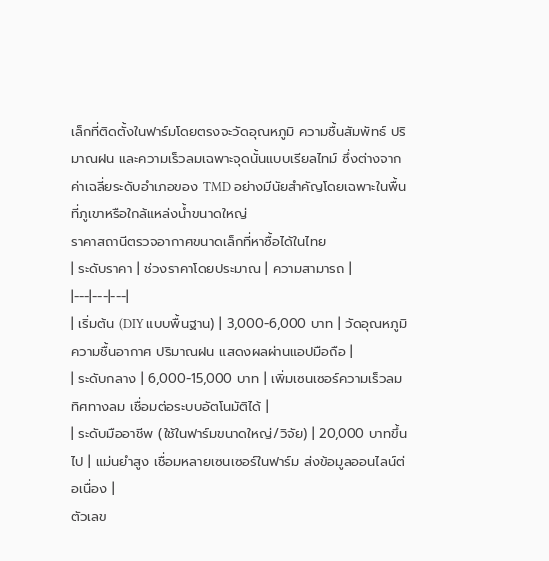เล็กที่ติดตั้งในฟาร์มโดยตรงจะวัดอุณหภูมิ ความชื้นสัมพัทธ์ ปริมาณฝน และความเร็วลมเฉพาะจุดนั้นแบบเรียลไทม์ ซึ่งต่างจากค่าเฉลี่ยระดับอำเภอของ TMD อย่างมีนัยสำคัญโดยเฉพาะในพื้นที่ภูเขาหรือใกล้แหล่งน้ำขนาดใหญ่
ราคาสถานีตรวจอากาศขนาดเล็กที่หาซื้อได้ในไทย
| ระดับราคา | ช่วงราคาโดยประมาณ | ความสามารถ |
|---|---|---|
| เริ่มต้น (DIY แบบพื้นฐาน) | 3,000-6,000 บาท | วัดอุณหภูมิ ความชื้นอากาศ ปริมาณฝน แสดงผลผ่านแอปมือถือ |
| ระดับกลาง | 6,000-15,000 บาท | เพิ่มเซนเซอร์ความเร็วลม ทิศทางลม เชื่อมต่อระบบอัตโนมัติได้ |
| ระดับมืออาชีพ (ใช้ในฟาร์มขนาดใหญ่/วิจัย) | 20,000 บาทขึ้นไป | แม่นยำสูง เชื่อมหลายเซนเซอร์ในฟาร์ม ส่งข้อมูลออนไลน์ต่อเนื่อง |
ตัวเลข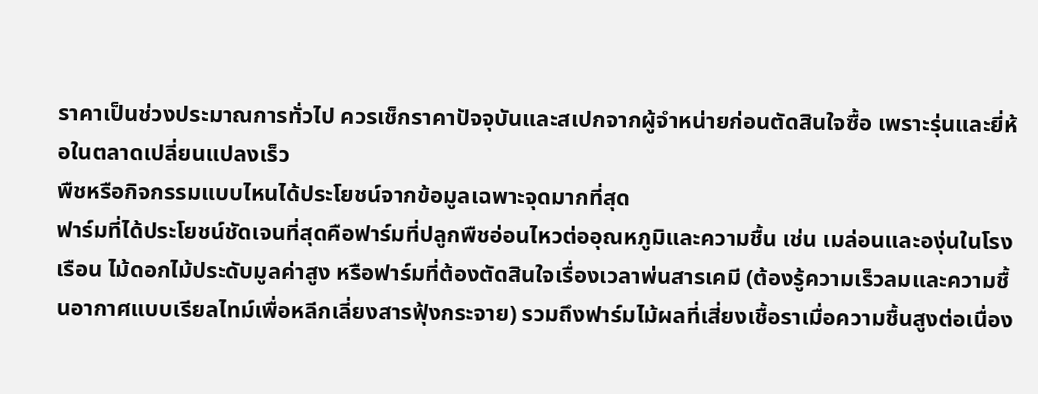ราคาเป็นช่วงประมาณการทั่วไป ควรเช็กราคาปัจจุบันและสเปกจากผู้จำหน่ายก่อนตัดสินใจซื้อ เพราะรุ่นและยี่ห้อในตลาดเปลี่ยนแปลงเร็ว
พืชหรือกิจกรรมแบบไหนได้ประโยชน์จากข้อมูลเฉพาะจุดมากที่สุด
ฟาร์มที่ได้ประโยชน์ชัดเจนที่สุดคือฟาร์มที่ปลูกพืชอ่อนไหวต่ออุณหภูมิและความชื้น เช่น เมล่อนและองุ่นในโรงเรือน ไม้ดอกไม้ประดับมูลค่าสูง หรือฟาร์มที่ต้องตัดสินใจเรื่องเวลาพ่นสารเคมี (ต้องรู้ความเร็วลมและความชื้นอากาศแบบเรียลไทม์เพื่อหลีกเลี่ยงสารฟุ้งกระจาย) รวมถึงฟาร์มไม้ผลที่เสี่ยงเชื้อราเมื่อความชื้นสูงต่อเนื่อง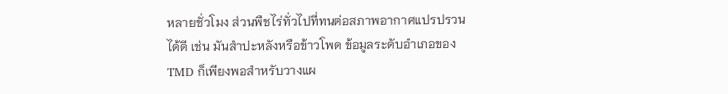หลายชั่วโมง ส่วนพืชไร่ทั่วไปที่ทนต่อสภาพอากาศแปรปรวนได้ดี เช่น มันสำปะหลังหรือข้าวโพด ข้อมูลระดับอำเภอของ TMD ก็เพียงพอสำหรับวางแผ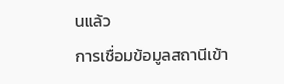นแล้ว
การเชื่อมข้อมูลสถานีเข้า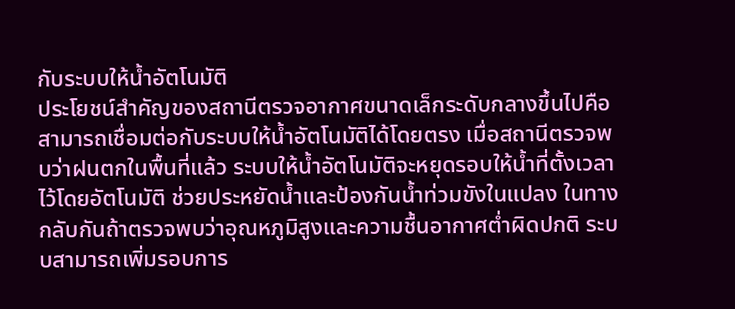กับระบบให้น้ำอัตโนมัติ
ประโยชน์สำคัญของสถานีตรวจอากาศขนาดเล็กระดับกลางขึ้นไปคือสามารถเชื่อมต่อกับระบบให้น้ำอัตโนมัติได้โดยตรง เมื่อสถานีตรวจพบว่าฝนตกในพื้นที่แล้ว ระบบให้น้ำอัตโนมัติจะหยุดรอบให้น้ำที่ตั้งเวลาไว้โดยอัตโนมัติ ช่วยประหยัดน้ำและป้องกันน้ำท่วมขังในแปลง ในทางกลับกันถ้าตรวจพบว่าอุณหภูมิสูงและความชื้นอากาศต่ำผิดปกติ ระบบสามารถเพิ่มรอบการ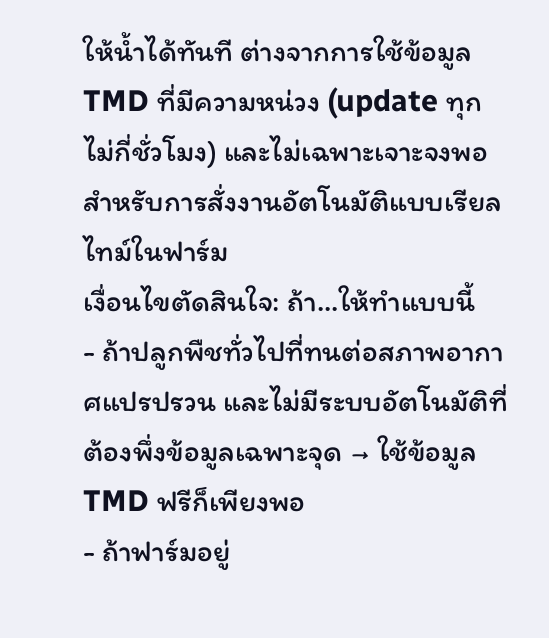ให้น้ำได้ทันที ต่างจากการใช้ข้อมูล TMD ที่มีความหน่วง (update ทุกไม่กี่ชั่วโมง) และไม่เฉพาะเจาะจงพอสำหรับการสั่งงานอัตโนมัติแบบเรียลไทม์ในฟาร์ม
เงื่อนไขตัดสินใจ: ถ้า...ให้ทำแบบนี้
- ถ้าปลูกพืชทั่วไปที่ทนต่อสภาพอากาศแปรปรวน และไม่มีระบบอัตโนมัติที่ต้องพึ่งข้อมูลเฉพาะจุด → ใช้ข้อมูล TMD ฟรีก็เพียงพอ
- ถ้าฟาร์มอยู่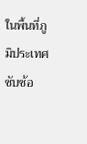ในพื้นที่ภูมิประเทศซับซ้อ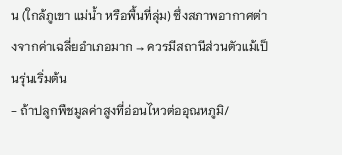น (ใกล้ภูเขา แม่น้ำ หรือพื้นที่ลุ่ม) ซึ่งสภาพอากาศต่างจากค่าเฉลี่ยอำเภอมาก → ควรมีสถานีส่วนตัวแม้เป็นรุ่นเริ่มต้น
- ถ้าปลูกพืชมูลค่าสูงที่อ่อนไหวต่ออุณหภูมิ/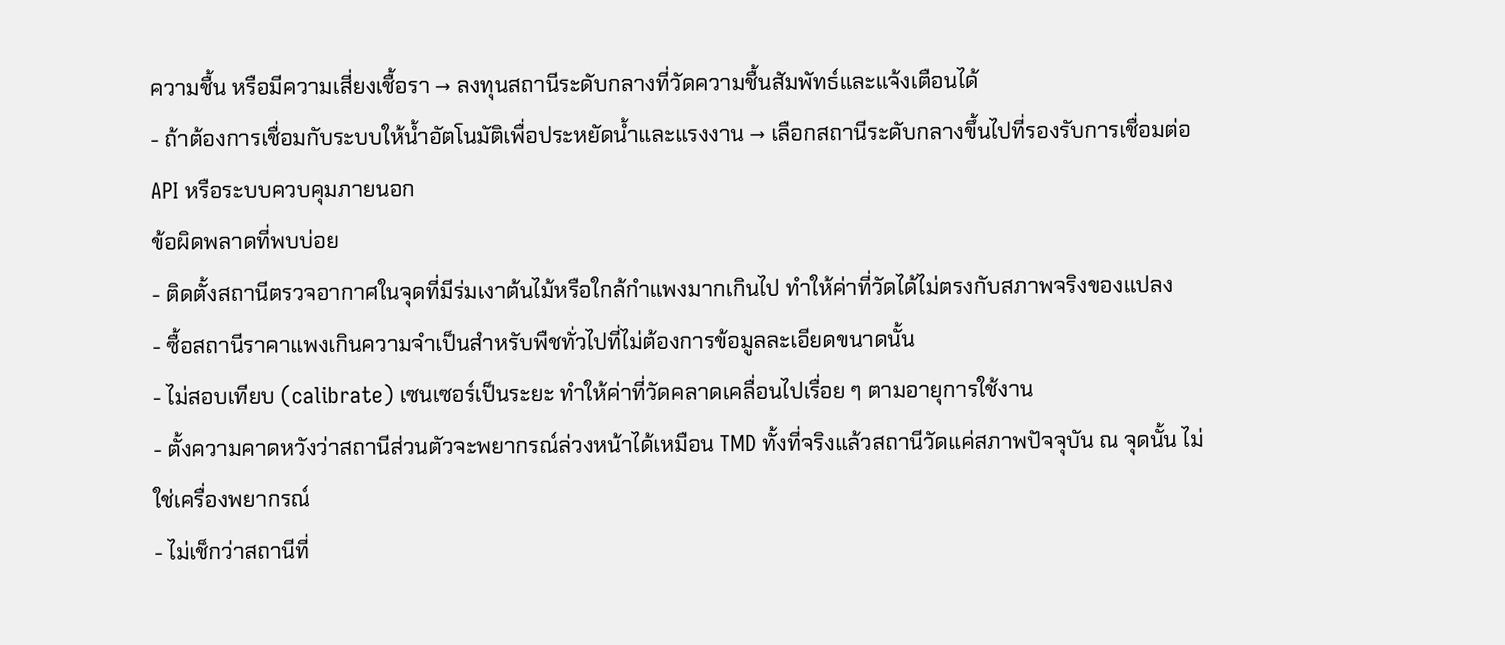ความชื้น หรือมีความเสี่ยงเชื้อรา → ลงทุนสถานีระดับกลางที่วัดความชื้นสัมพัทธ์และแจ้งเตือนได้
- ถ้าต้องการเชื่อมกับระบบให้น้ำอัตโนมัติเพื่อประหยัดน้ำและแรงงาน → เลือกสถานีระดับกลางขึ้นไปที่รองรับการเชื่อมต่อ API หรือระบบควบคุมภายนอก
ข้อผิดพลาดที่พบบ่อย
- ติดตั้งสถานีตรวจอากาศในจุดที่มีร่มเงาต้นไม้หรือใกล้กำแพงมากเกินไป ทำให้ค่าที่วัดได้ไม่ตรงกับสภาพจริงของแปลง
- ซื้อสถานีราคาแพงเกินความจำเป็นสำหรับพืชทั่วไปที่ไม่ต้องการข้อมูลละเอียดขนาดนั้น
- ไม่สอบเทียบ (calibrate) เซนเซอร์เป็นระยะ ทำให้ค่าที่วัดคลาดเคลื่อนไปเรื่อย ๆ ตามอายุการใช้งาน
- ตั้งความคาดหวังว่าสถานีส่วนตัวจะพยากรณ์ล่วงหน้าได้เหมือน TMD ทั้งที่จริงแล้วสถานีวัดแค่สภาพปัจจุบัน ณ จุดนั้น ไม่ใช่เครื่องพยากรณ์
- ไม่เช็กว่าสถานีที่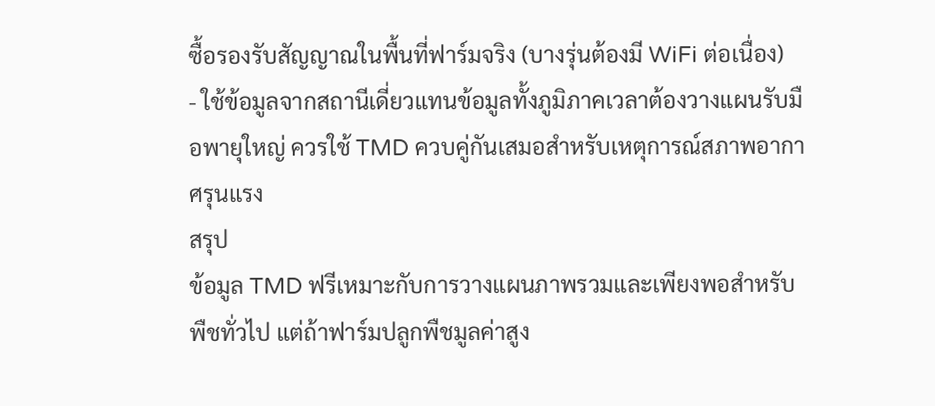ซื้อรองรับสัญญาณในพื้นที่ฟาร์มจริง (บางรุ่นต้องมี WiFi ต่อเนื่อง)
- ใช้ข้อมูลจากสถานีเดี่ยวแทนข้อมูลทั้งภูมิภาคเวลาต้องวางแผนรับมือพายุใหญ่ ควรใช้ TMD ควบคู่กันเสมอสำหรับเหตุการณ์สภาพอากาศรุนแรง
สรุป
ข้อมูล TMD ฟรีเหมาะกับการวางแผนภาพรวมและเพียงพอสำหรับพืชทั่วไป แต่ถ้าฟาร์มปลูกพืชมูลค่าสูง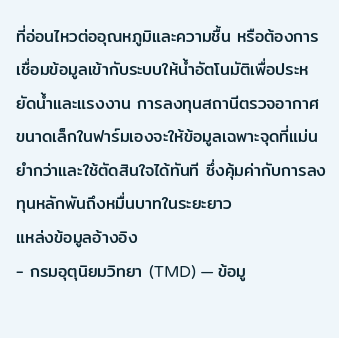ที่อ่อนไหวต่ออุณหภูมิและความชื้น หรือต้องการเชื่อมข้อมูลเข้ากับระบบให้น้ำอัตโนมัติเพื่อประหยัดน้ำและแรงงาน การลงทุนสถานีตรวจอากาศขนาดเล็กในฟาร์มเองจะให้ข้อมูลเฉพาะจุดที่แม่นยำกว่าและใช้ตัดสินใจได้ทันที ซึ่งคุ้มค่ากับการลงทุนหลักพันถึงหมื่นบาทในระยะยาว
แหล่งข้อมูลอ้างอิง
- กรมอุตุนิยมวิทยา (TMD) — ข้อมู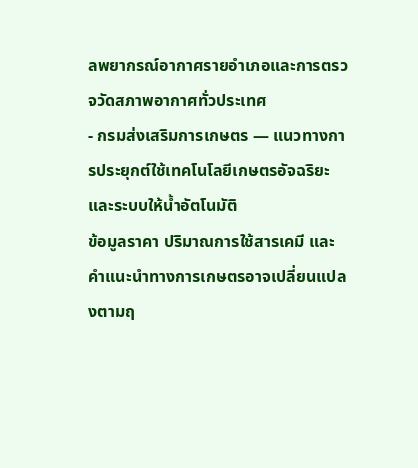ลพยากรณ์อากาศรายอำเภอและการตรวจวัดสภาพอากาศทั่วประเทศ
- กรมส่งเสริมการเกษตร — แนวทางการประยุกต์ใช้เทคโนโลยีเกษตรอัจฉริยะและระบบให้น้ำอัตโนมัติ
ข้อมูลราคา ปริมาณการใช้สารเคมี และคำแนะนำทางการเกษตรอาจเปลี่ยนแปลงตามฤ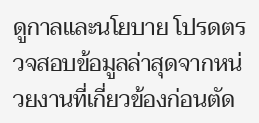ดูกาลและนโยบาย โปรดตรวจสอบข้อมูลล่าสุดจากหน่วยงานที่เกี่ยวข้องก่อนตัด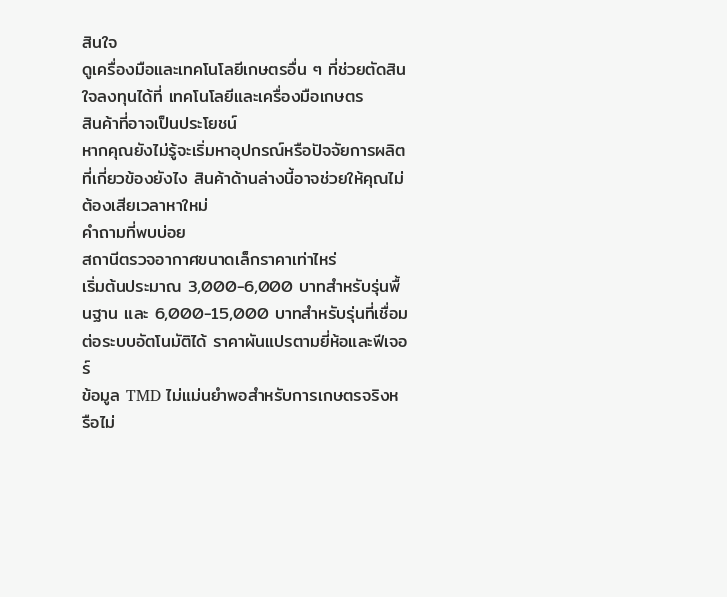สินใจ
ดูเครื่องมือและเทคโนโลยีเกษตรอื่น ๆ ที่ช่วยตัดสินใจลงทุนได้ที่ เทคโนโลยีและเครื่องมือเกษตร
สินค้าที่อาจเป็นประโยชน์
หากคุณยังไม่รู้จะเริ่มหาอุปกรณ์หรือปัจจัยการผลิตที่เกี่ยวข้องยังไง สินค้าด้านล่างนี้อาจช่วยให้คุณไม่ต้องเสียเวลาหาใหม่
คำถามที่พบบ่อย
สถานีตรวจอากาศขนาดเล็กราคาเท่าไหร่
เริ่มต้นประมาณ 3,000-6,000 บาทสำหรับรุ่นพื้นฐาน และ 6,000-15,000 บาทสำหรับรุ่นที่เชื่อมต่อระบบอัตโนมัติได้ ราคาผันแปรตามยี่ห้อและฟีเจอร์
ข้อมูล TMD ไม่แม่นยำพอสำหรับการเกษตรจริงหรือไม่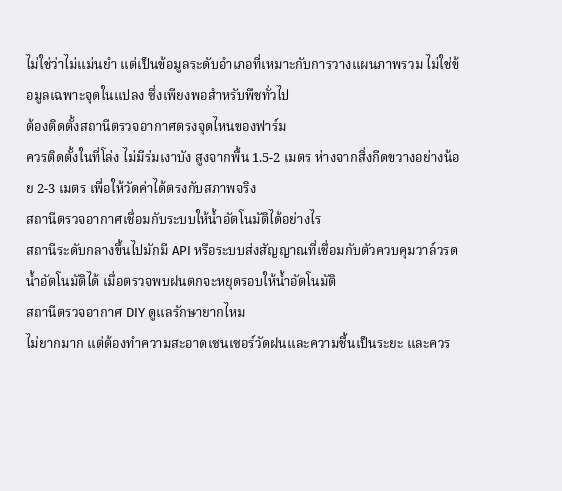ไม่ใช่ว่าไม่แม่นยำ แต่เป็นข้อมูลระดับอำเภอที่เหมาะกับการวางแผนภาพรวม ไม่ใช่ข้อมูลเฉพาะจุดในแปลง ซึ่งเพียงพอสำหรับพืชทั่วไป
ต้องติดตั้งสถานีตรวจอากาศตรงจุดไหนของฟาร์ม
ควรติดตั้งในที่โล่ง ไม่มีร่มเงาบัง สูงจากพื้น 1.5-2 เมตร ห่างจากสิ่งกีดขวางอย่างน้อย 2-3 เมตร เพื่อให้วัดค่าได้ตรงกับสภาพจริง
สถานีตรวจอากาศเชื่อมกับระบบให้น้ำอัตโนมัติได้อย่างไร
สถานีระดับกลางขึ้นไปมักมี API หรือระบบส่งสัญญาณที่เชื่อมกับตัวควบคุมวาล์วรดน้ำอัตโนมัติได้ เมื่อตรวจพบฝนตกจะหยุดรอบให้น้ำอัตโนมัติ
สถานีตรวจอากาศ DIY ดูแลรักษายากไหม
ไม่ยากมาก แต่ต้องทำความสะอาดเซนเซอร์วัดฝนและความชื้นเป็นระยะ และควร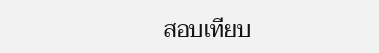สอบเทียบ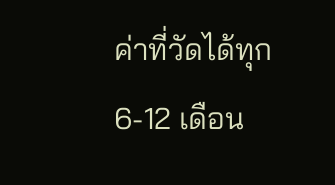ค่าที่วัดได้ทุก 6-12 เดือน